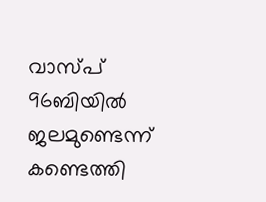വാസ്പ് 96ബിയില്‍ ജലമുണ്ടെന്ന് കണ്ടെത്തി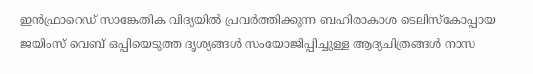ഇന്‍ഫ്രാറെഡ് സാങ്കേതിക വിദ്യയില്‍ പ്രവര്‍ത്തിക്കുന്ന ബഹിരാകാശ ടെലിസ്‌കോപ്പായ ജയിംസ് വെബ് ഒപ്പിയെടുത്ത ദൃശ്യങ്ങള്‍ സംയോജിപ്പിച്ചുള്ള ആദ്യചിത്രങ്ങള്‍ നാസ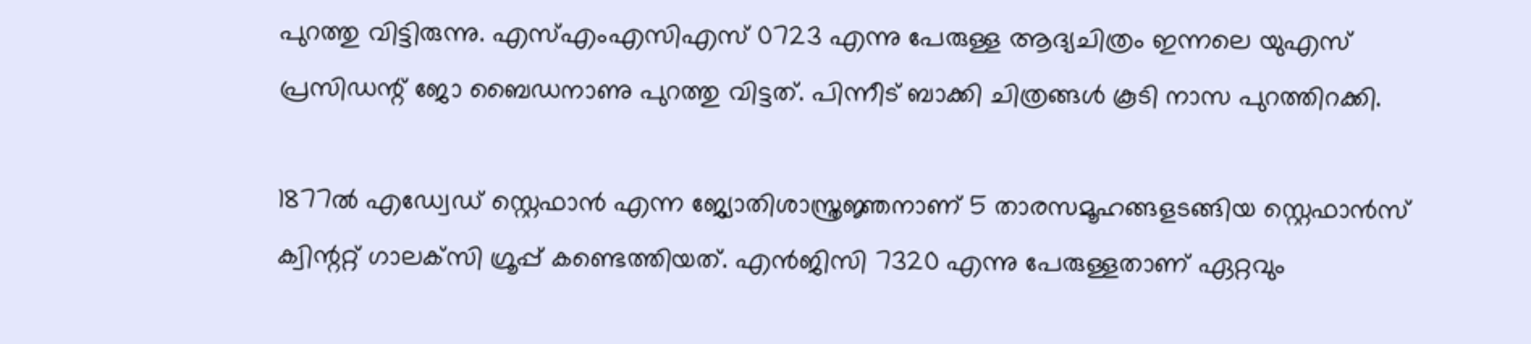പുറത്തു വിട്ടിരുന്നു. എസ്എംഎസിഎസ് 0723 എന്നു പേരുള്ള ആദ്യചിത്രം ഇന്നലെ യുഎസ് പ്രസിഡന്റ് ജോ ബൈഡനാണു പുറത്തു വിട്ടത്. പിന്നീട് ബാക്കി ചിത്രങ്ങള്‍ കൂടി നാസ പുറത്തിറക്കി.

1877ല്‍ എഡ്വേഡ് സ്റ്റെഫാന്‍ എന്ന ജ്യോതിശാസ്ത്രജ്ഞനാണ് 5 താരസമൂഹങ്ങളടങ്ങിയ സ്റ്റെഫാന്‍സ് ക്വിന്ററ്റ് ഗാലക്‌സി ഗ്രൂപ്പ് കണ്ടെത്തിയത്. എന്‍ജിസി 7320 എന്നു പേരുള്ളതാണ് ഏറ്റവും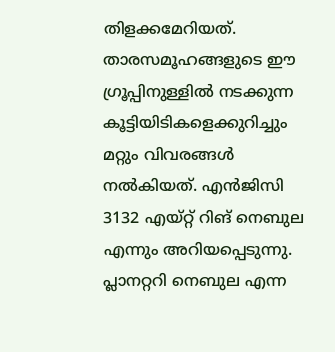തിളക്കമേറിയത്. താരസമൂഹങ്ങളുടെ ഈ ഗ്രൂപ്പിനുള്ളില്‍ നടക്കുന്ന കൂട്ടിയിടികളെക്കുറിച്ചും മറ്റും വിവരങ്ങള്‍ നല്‍കിയത്. എന്‍ജിസി 3132 എയ്റ്റ് റിങ് നെബുല എന്നും അറിയപ്പെടുന്നു. പ്ലാനറ്ററി നെബുല എന്ന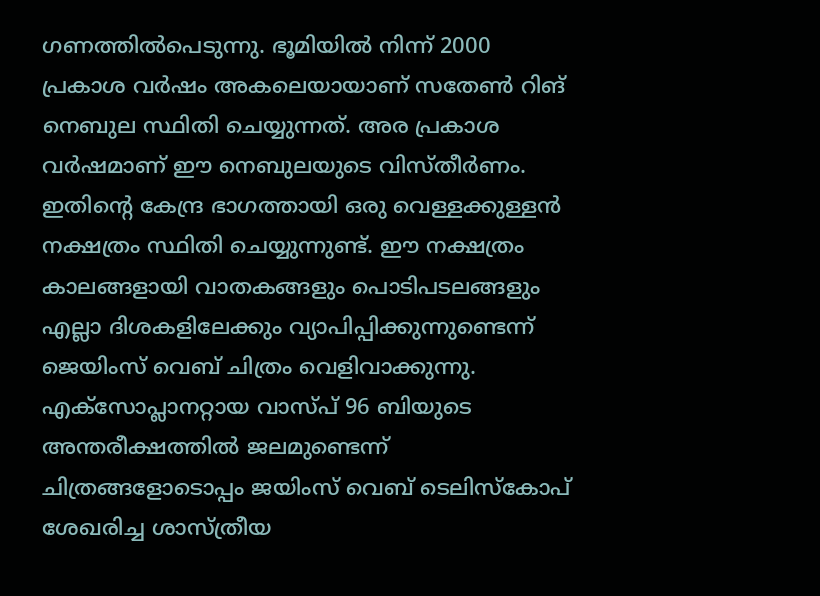ഗണത്തില്‍പെടുന്നു. ഭൂമിയില്‍ നിന്ന് 2000 പ്രകാശ വര്‍ഷം അകലെയായാണ് സതേണ്‍ റിങ് നെബുല സ്ഥിതി ചെയ്യുന്നത്. അര പ്രകാശ വര്‍ഷമാണ് ഈ നെബുലയുടെ വിസ്തീര്‍ണം. ഇതിന്റെ കേന്ദ്ര ഭാഗത്തായി ഒരു വെള്ളക്കുള്ളന്‍ നക്ഷത്രം സ്ഥിതി ചെയ്യുന്നുണ്ട്. ഈ നക്ഷത്രം കാലങ്ങളായി വാതകങ്ങളും പൊടിപടലങ്ങളും എല്ലാ ദിശകളിലേക്കും വ്യാപിപ്പിക്കുന്നുണ്ടെന്ന് ജെയിംസ് വെബ് ചിത്രം വെളിവാക്കുന്നു. എക്‌സോപ്ലാനറ്റായ വാസ്പ് 96 ബിയുടെ അന്തരീക്ഷത്തില്‍ ജലമുണ്ടെന്ന് ചിത്രങ്ങളോടൊപ്പം ജയിംസ് വെബ് ടെലിസ്‌കോപ് ശേഖരിച്ച ശാസ്ത്രീയ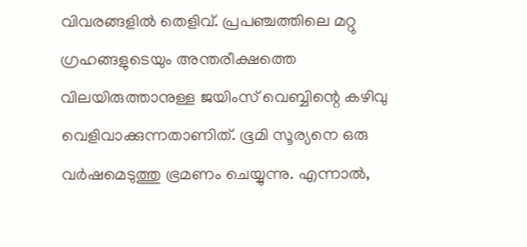വിവരങ്ങളില്‍ തെളിവ്. പ്രപഞ്ചത്തിലെ മറ്റു ഗ്രഹങ്ങളുടെയും അന്തരീക്ഷത്തെ വിലയിരുത്താനുള്ള ജയിംസ് വെബ്ബിന്റെ കഴിവു വെളിവാക്കുന്നതാണിത്. ഭൂമി സൂര്യനെ ഒരു വര്‍ഷമെടുത്തു ഭ്രമണം ചെയ്യുന്നു. എന്നാല്‍,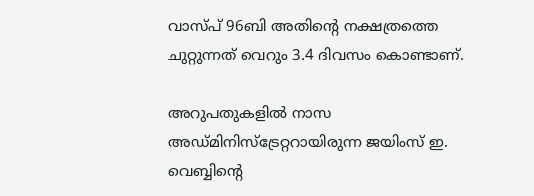വാസ്പ് 96ബി അതിന്റെ നക്ഷത്രത്തെ ചുറ്റുന്നത് വെറും 3.4 ദിവസം കൊണ്ടാണ്.

അറുപതുകളില്‍ നാസ അഡ്മിനിസ്‌ട്രേറ്ററായിരുന്ന ജയിംസ് ഇ. വെബ്ബിന്റെ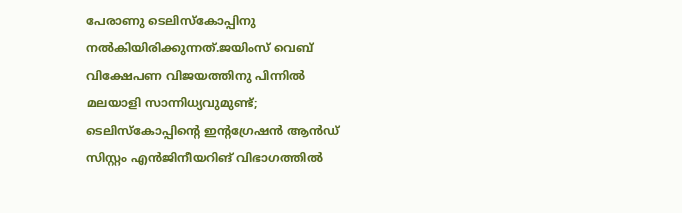പേരാണു ടെലിസ്‌കോപ്പിനു നല്‍കിയിരിക്കുന്നത്.ജയിംസ് വെബ് വിക്ഷേപണ വിജയത്തിനു പിന്നില്‍ മലയാളി സാന്നിധ്യവുമുണ്ട്; ടെലിസ്‌കോപ്പിന്റെ ഇന്റഗ്രേഷന്‍ ആന്‍ഡ് സിസ്റ്റം എന്‍ജിനീയറിങ് വിഭാഗത്തില്‍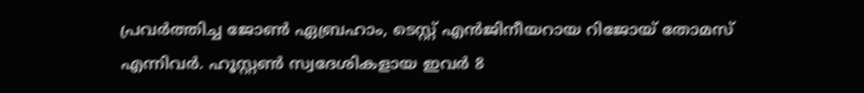പ്രവര്‍ത്തിച്ച ജോണ്‍ ഏബ്രഹാം, ടെസ്റ്റ് എന്‍ജിനീയറായ റിജോയ് തോമസ് എന്നിവര്‍. ഹൂസ്റ്റണ്‍ സ്വദേശികളായ ഇവര്‍ 8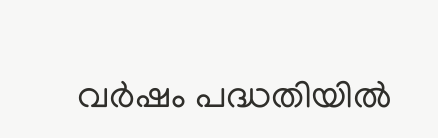വര്‍ഷം പദ്ധതിയില്‍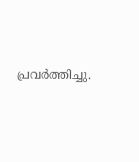പ്രവര്‍ത്തിച്ചു.